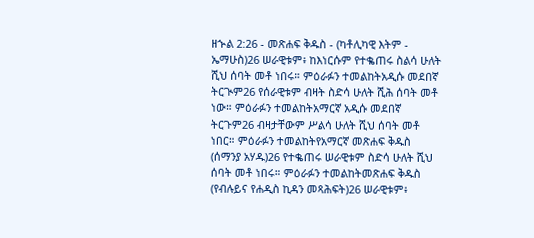ዘኍል 2:26 - መጽሐፍ ቅዱስ - (ካቶሊካዊ እትም - ኤማሁስ)26 ሠራዊቱም፥ ከእነርሱም የተቈጠሩ ስልሳ ሁለት ሺህ ሰባት መቶ ነበሩ። ምዕራፉን ተመልከትአዲሱ መደበኛ ትርጒም26 የሰራዊቱም ብዛት ስድሳ ሁለት ሺሕ ሰባት መቶ ነው። ምዕራፉን ተመልከትአማርኛ አዲሱ መደበኛ ትርጉም26 ብዛታቸውም ሥልሳ ሁለት ሺህ ሰባት መቶ ነበር። ምዕራፉን ተመልከትየአማርኛ መጽሐፍ ቅዱስ (ሰማንያ አሃዱ)26 የተቈጠሩ ሠራዊቱም ስድሳ ሁለት ሺህ ሰባት መቶ ነበሩ። ምዕራፉን ተመልከትመጽሐፍ ቅዱስ (የብሉይና የሐዲስ ኪዳን መጻሕፍት)26 ሠራዊቱም፥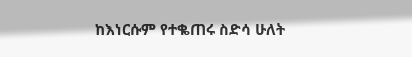ከእነርሱም የተቈጠሩ ስድሳ ሁለት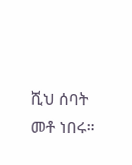ሺህ ሰባት መቶ ነበሩ።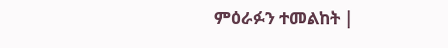ምዕራፉን ተመልከት |